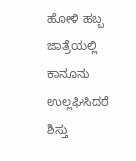ಹೋಳಿ ಹಬ್ಬ ಜಾತ್ರೆಯಲ್ಲಿ ಕಾನೂನು ಉಲ್ಲಘಿಸಿದರೆ ಶಿಸ್ತು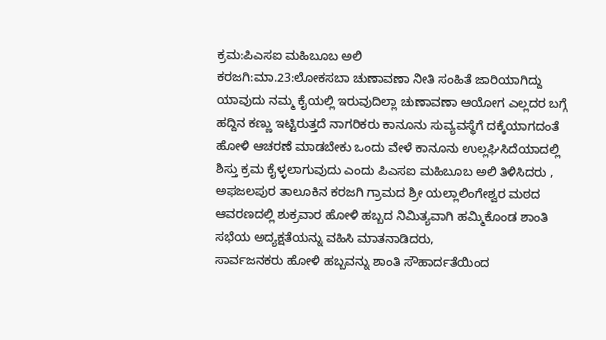ಕ್ರಮ:ಪಿಎಸಐ ಮಹಿಬೂಬ ಅಲಿ
ಕರಜಗಿ:ಮಾ.23:ಲೋಕಸಬಾ ಚುಣಾವಣಾ ನೀತಿ ಸಂಹಿತೆ ಜಾರಿಯಾಗಿದ್ದು ಯಾವುದು ನಮ್ಮ ಕೈಯಲ್ಲಿ ಇರುವುದಿಲ್ಲಾ ಚುಣಾವಣಾ ಆಯೋಗ ಎಲ್ಲದರ ಬಗ್ಗೆ ಹದ್ದಿನ ಕಣ್ಣು ಇಟ್ಟಿರುತ್ತದೆ ನಾಗರಿಕರು ಕಾನೂನು ಸುವ್ಯವಸ್ಥೆಗೆ ದಕ್ಕೆಯಾಗದಂತೆ ಹೋಳಿ ಆಚರಣೆ ಮಾಡಬೇಕು ಒಂದು ವೇಳೆ ಕಾನೂನು ಉಲ್ಲಘಿಸಿದೆಯಾದಲ್ಲಿ ಶಿಸ್ತು ಕ್ರಮ ಕೈಳ್ಳಲಾಗುವುದು ಎಂದು ಪಿಎಸಐ ಮಹಿಬೂಬ ಅಲಿ ತಿಳಿಸಿದರು ,
ಅಫಜಲಪುರ ತಾಲೂಕಿನ ಕರಜಗಿ ಗ್ರಾಮದ ಶ್ರೀ ಯಲ್ಲಾಲಿಂಗೇಶ್ವರ ಮಠದ ಆವರಣದಲ್ಲಿ ಶುಕ್ರವಾರ ಹೋಳಿ ಹಬ್ಬದ ನಿಮಿತ್ಯವಾಗಿ ಹಮ್ಮಿಕೊಂಡ ಶಾಂತಿ ಸಭೆಯ ಅದ್ಯಕ್ಷತೆಯನ್ನು ವಹಿಸಿ ಮಾತನಾಡಿದರು,
ಸಾರ್ವಜನಕರು ಹೋಳಿ ಹಬ್ಬವನ್ನು ಶಾಂತಿ ಸೌಹಾರ್ದತೆಯಿಂದ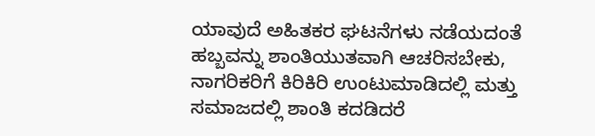ಯಾವುದೆ ಅಹಿತಕರ ಘಟನೆಗಳು ನಡೆಯದಂತೆ ಹಬ್ಬವನ್ನು ಶಾಂತಿಯುತವಾಗಿ ಆಚರಿಸಬೇಕು,
ನಾಗರಿಕರಿಗೆ ಕಿರಿಕಿರಿ ಉಂಟುಮಾಡಿದಲ್ಲಿ ಮತ್ತು ಸಮಾಜದಲ್ಲಿ ಶಾಂತಿ ಕದಡಿದರೆ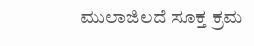ಮುಲಾಜಿಲದೆ ಸೂಕ್ತ ಕ್ರಮ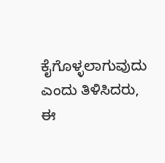ಕೈಗೊಳ್ಳಲಾಗುವುದು ಎಂದು ತಿಳಿಸಿದರು,
ಈ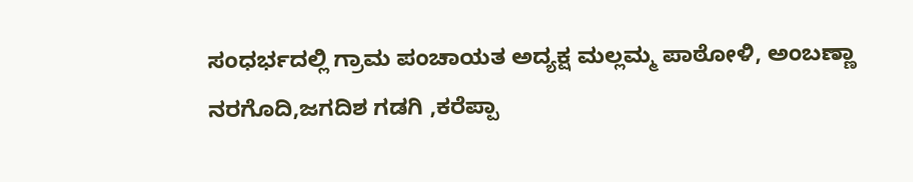ಸಂಧರ್ಭದಲ್ಲಿ ಗ್ರಾಮ ಪಂಚಾಯತ ಅದ್ಯಕ್ಷ ಮಲ್ಲಮ್ಮ ಪಾಠೋಳಿ, ಅಂಬಣ್ಣಾ ನರಗೊದಿ,ಜಗದಿಶ ಗಡಗಿ ,ಕರೆಪ್ಪಾ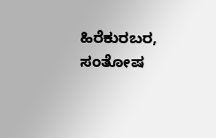ಹಿರೆಕುರಬರ, ಸಂತೋಷ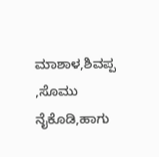ಮಾಶಾಳ,ಶಿವಪ್ಪ ,ಸೊಮು ನೈಕೊಡಿ,ಹಾಗು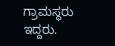ಗ್ರಾಮಸ್ಥರು ಇದ್ದರು.